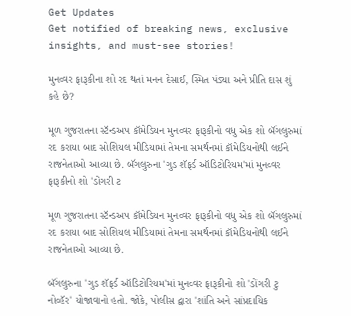Get Updates
Get notified of breaking news, exclusive insights, and must-see stories!

મુનવ્વર ફારૂકીના શો રદ થતાં મનન દેસાઈ, સ્મિત પંડ્યા અને પ્રીતિ દાસ શું કહે છે?

મૂળ ગુજરાતના સ્ટૅન્ડઅપ કૉમેડિયન મુનવ્વર ફારૂકીનો વધુ એક શો બૅંગલુરુમાં રદ કરાયા બાદ સોશિયલ મીડિયામાં તેમના સમર્થનમાં કૉમેડિયનોથી લઈને રાજનેતાઓ આવ્યા છે. બૅંગલુરુના 'ગુડ શૅફર્ડ ઑડિટોરિયમ'માં મુનવ્વર ફારૂકીનો શો 'ડોંગરી ટ

મૂળ ગુજરાતના સ્ટૅન્ડઅપ કૉમેડિયન મુનવ્વર ફારૂકીનો વધુ એક શો બૅંગલુરુમાં રદ કરાયા બાદ સોશિયલ મીડિયામાં તેમના સમર્થનમાં કૉમેડિયનોથી લઈને રાજનેતાઓ આવ્યા છે.

બૅંગલુરુના 'ગુડ શૅફર્ડ ઑડિટોરિયમ'માં મુનવ્વર ફારૂકીનો શો 'ડોંગરી ટુ નોવ્હૅર' યોજાવાનો હતો. જોકે, પોલીસ દ્વારા 'શાંતિ અને સાંપ્રદાયિક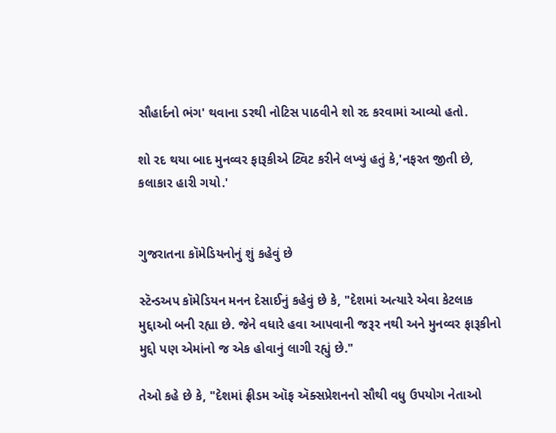સૌહાર્દનો ભંગ' થવાના ડરથી નોટિસ પાઠવીને શો રદ કરવામાં આવ્યો હતો.

શો રદ થયા બાદ મુનવ્વર ફારૂકીએ ટ્વિટ કરીને લખ્યું હતું કે,'નફરત જીતી છે, કલાકાર હારી ગયો.'


ગુજરાતના કૉમેડિયનોનું શું કહેવું છે

સ્ટૅન્ડઅપ કૉમેડિયન મનન દેસાઈનું કહેવું છે કે, "દેશમાં અત્યારે એવા કેટલાક મુદ્દાઓ બની રહ્યા છે. જેને વધારે હવા આપવાની જરૂર નથી અને મુનવ્વર ફારૂકીનો મુદ્દો પણ એમાંનો જ એક હોવાનું લાગી રહ્યું છે."

તેઓ કહે છે કે, "દેશમાં ફ્રીડમ ઑફ ઍક્સપ્રેશનનો સૌથી વધુ ઉપયોગ નેતાઓ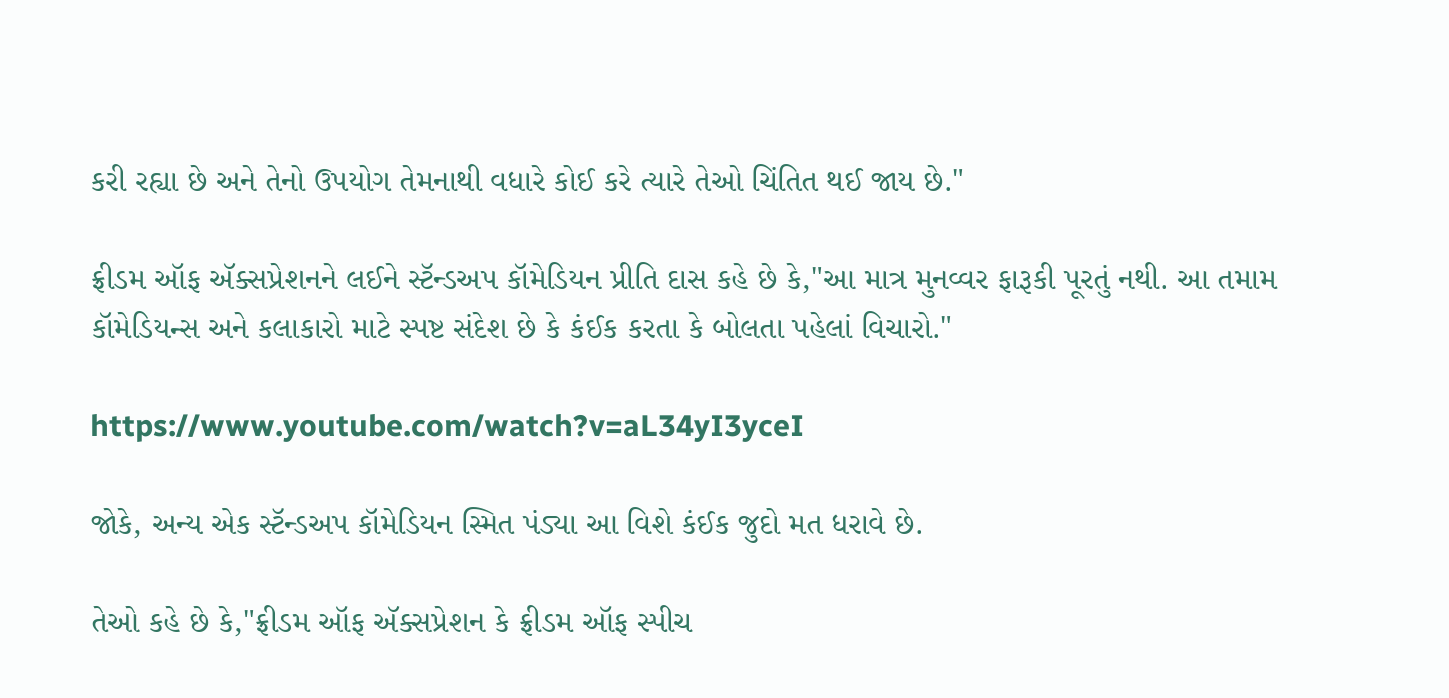કરી રહ્યા છે અને તેનો ઉપયોગ તેમનાથી વધારે કોઈ કરે ત્યારે તેઓ ચિંતિત થઈ જાય છે."

ફ્રીડમ ઑફ ઍક્સપ્રેશનને લઈને સ્ટૅન્ડઅપ કૉમેડિયન પ્રીતિ દાસ કહે છે કે,"આ માત્ર મુનવ્વર ફારૂકી પૂરતું નથી. આ તમામ કૉમેડિયન્સ અને કલાકારો માટે સ્પષ્ટ સંદેશ છે કે કંઈક કરતા કે બોલતા પહેલાં વિચારો."

https://www.youtube.com/watch?v=aL34yI3yceI

જોકે, અન્ય એક સ્ટૅન્ડઅપ કૉમેડિયન સ્મિત પંડ્યા આ વિશે કંઈક જુદો મત ધરાવે છે.

તેઓ કહે છે કે,"ફ્રીડમ ઑફ ઍક્સપ્રેશન કે ફ્રીડમ ઑફ સ્પીચ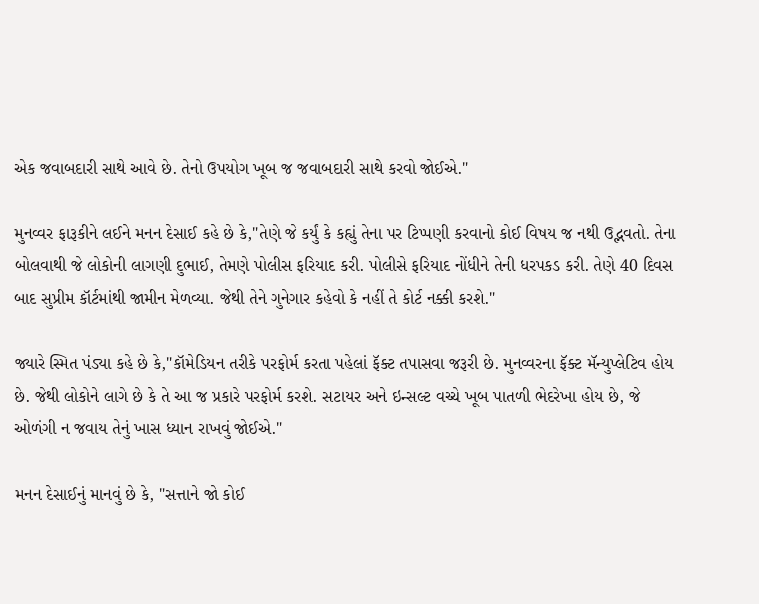એક જવાબદારી સાથે આવે છે. તેનો ઉપયોગ ખૂબ જ જવાબદારી સાથે કરવો જોઈએ."

મુનવ્વર ફારૂકીને લઈને મનન દેસાઈ કહે છે કે,"તેણે જે કર્યું કે કહ્યું તેના પર ટિપ્પણી કરવાનો કોઈ વિષય જ નથી ઉદ્ભવતો. તેના બોલવાથી જે લોકોની લાગણી દુભાઈ, તેમણે પોલીસ ફરિયાદ કરી. પોલીસે ફરિયાદ નોંધીને તેની ધરપકડ કરી. તેણે 40 દિવસ બાદ સુપ્રીમ કૉર્ટમાંથી જામીન મેળવ્યા. જેથી તેને ગુનેગાર કહેવો કે નહીં તે કોર્ટ નક્કી કરશે."

જ્યારે સ્મિત પંડ્યા કહે છે કે,"કૉમેડિયન તરીકે પરફોર્મ કરતા પહેલાં ફૅક્ટ તપાસવા જરૂરી છે. મુનવ્વરના ફૅક્ટ મૅન્યુપ્લેટિવ હોય છે. જેથી લોકોને લાગે છે કે તે આ જ પ્રકારે પરફોર્મ કરશે. સટાયર અને ઇન્સલ્ટ વચ્ચે ખૂબ પાતળી ભેદરેખા હોય છે, જે ઓળંગી ન જવાય તેનું ખાસ ધ્યાન રાખવું જોઈએ."

મનન દેસાઈનું માનવું છે કે, "સત્તાને જો કોઈ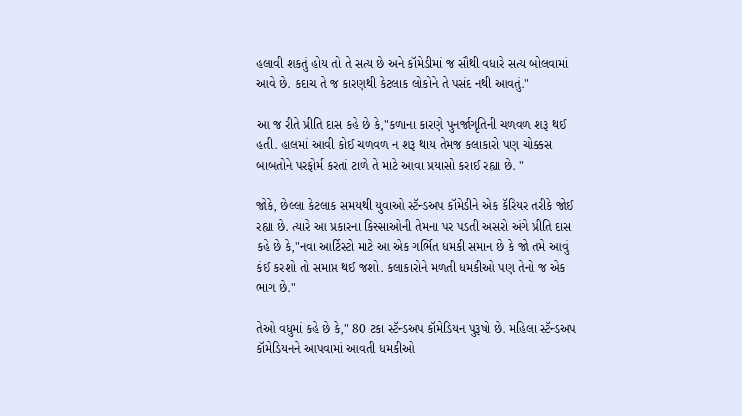હલાવી શકતું હોય તો તે સત્ય છે અને કૉમેડીમાં જ સૌથી વધારે સત્ય બોલવામાં આવે છે. કદાચ તે જ કારણથી કેટલાક લોકોને તે પસંદ નથી આવતું."

આ જ રીતે પ્રીતિ દાસ કહે છે કે,"કળાના કારણે પુનર્જાગૃતિની ચળવળ શરૂ થઈ હતી. હાલમાં આવી કોઈ ચળવળ ન શરૂ થાય તેમજ કલાકારો પણ ચોક્કસ બાબતોને પરફોર્મ કરતાં ટાળે તે માટે આવા પ્રયાસો કરાઈ રહ્યા છે. "

જોકે, છેલ્લા કેટલાક સમયથી યુવાઓ સ્ટૅન્ડઅપ કૉમેડીને એક કૅરિયર તરીકે જોઈ રહ્યા છે. ત્યારે આ પ્રકારના કિસ્સાઓની તેમના પર પડતી અસરો અંગે પ્રીતિ દાસ કહે છે કે,"નવા આર્ટિસ્ટો માટે આ એક ગર્ભિત ધમકી સમાન છે કે જો તમે આવું કંઈ કરશો તો સમાપ્ત થઈ જશો. કલાકારોને મળતી ધમકીઓ પણ તેનો જ એક ભાગ છે."

તેઓ વધુમાં કહે છે કે," 80 ટકા સ્ટૅન્ડઅપ કૉમેડિયન પુરૂષો છે. મહિલા સ્ટૅન્ડઅપ કૉમેડિયનને આપવામાં આવતી ધમકીઓ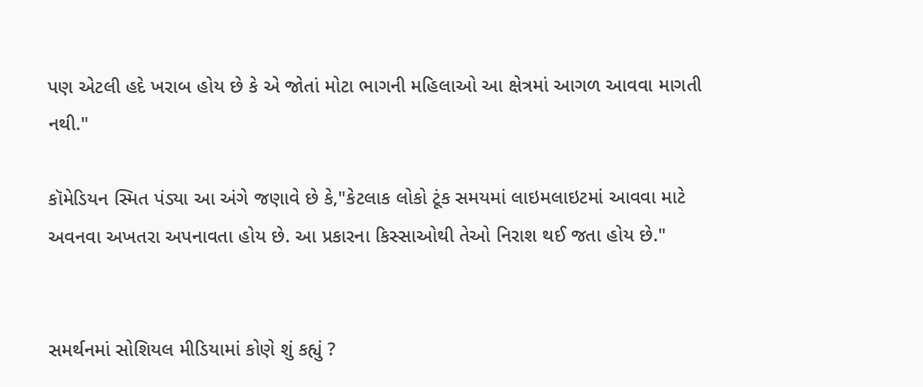પણ એટલી હદે ખરાબ હોય છે કે એ જોતાં મોટા ભાગની મહિલાઓ આ ક્ષેત્રમાં આગળ આવવા માગતી નથી."

કૉમેડિયન સ્મિત પંડ્યા આ અંગે જણાવે છે કે,"કેટલાક લોકો ટૂંક સમયમાં લાઇમલાઇટમાં આવવા માટે અવનવા અખતરા અપનાવતા હોય છે. આ પ્રકારના કિસ્સાઓથી તેઓ નિરાશ થઈ જતા હોય છે."


સમર્થનમાં સોશિયલ મીડિયામાં કોણે શું કહ્યું ?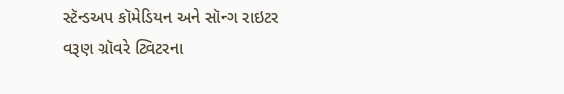સ્ટૅન્ડઅપ કૉમેડિયન અને સૉન્ગ રાઇટર વરૂણ ગ્રૉવરે ટ્વિટરના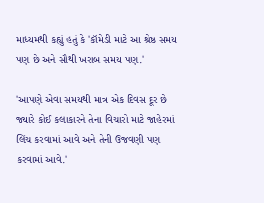માધ્યમથી કહ્યું હતું કે 'કૉમેડી માટે આ શ્રેષ્ઠ સમય પણ છે અને સૌથી ખરાબ સમય પણ.'

'આપણે એવા સમયથી માત્ર એક દિવસ દૂર છે જ્યારે કોઈ કલાકારને તેના વિચારો માટે જાહેરમાં લિંચ કરવામાં આવે અને તેની ઉજવણી પણ કરવામાં આવે.'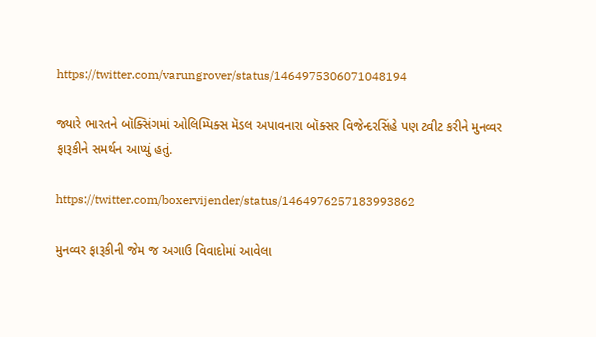https://twitter.com/varungrover/status/1464975306071048194

જ્યારે ભારતને બૉક્સિંગમાં ઓલિમ્પિક્સ મૅડલ અપાવનારા બૉક્સર વિજેન્દરસિંહે પણ ટ્વીટ કરીને મુનવ્વર ફારૂકીને સમર્થન આપ્યું હતું.

https://twitter.com/boxervijender/status/1464976257183993862

મુનવ્વર ફારૂકીની જેમ જ અગાઉ વિવાદોમાં આવેલા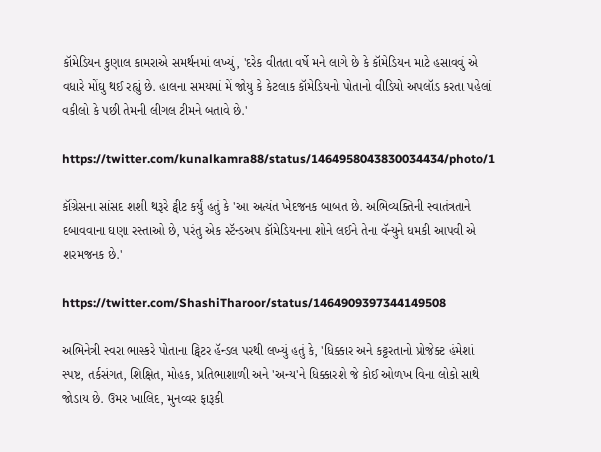કૉમેડિયન કુણાલ કામરાએ સમર્થનમાં લખ્યું, 'દરેક વીતતા વર્ષે મને લાગે છે કે કૉમેડિયન માટે હસાવવું એ વધારે મોંઘુ થઈ રહ્યું છે. હાલના સમયમાં મેં જોયુ કે કેટલાક કૉમેડિયનો પોતાનો વીડિયો અપલૉડ કરતા પહેલાં વકીલો કે પછી તેમની લીગલ ટીમને બતાવે છે.'

https://twitter.com/kunalkamra88/status/1464958043830034434/photo/1

કૉંગ્રેસના સાંસદ શશી થરૂરે ટ્વીટ કર્યું હતું કે 'આ અત્યંત ખેદજનક બાબત છે. અભિવ્યક્તિની સ્વાતંત્રતાને દબાવવાના ઘણા રસ્તાઓ છે, પરંતુ એક સ્ટૅન્ડઅપ કૉમેડિયનના શોને લઈને તેના વૅન્યુને ધમકી આપવી એ શરમજનક છે.'

https://twitter.com/ShashiTharoor/status/1464909397344149508

અભિનેત્રી સ્વરા ભાસ્કરે પોતાના ટ્વિટર હૅન્ડલ પરથી લખ્યું હતું કે, 'ધિક્કાર અને કટ્ટરતાનો પ્રોજેક્ટ હંમેશાં સ્પષ્ટ, તર્કસંગત, શિક્ષિત, મોહક, પ્રતિભાશાળી અને 'અન્ય'ને ધિક્કારશે જે કોઈ ઓળખ વિના લોકો સાથે જોડાય છે. ઉમર ખાલિદ, મુનવ્વર ફારૂકી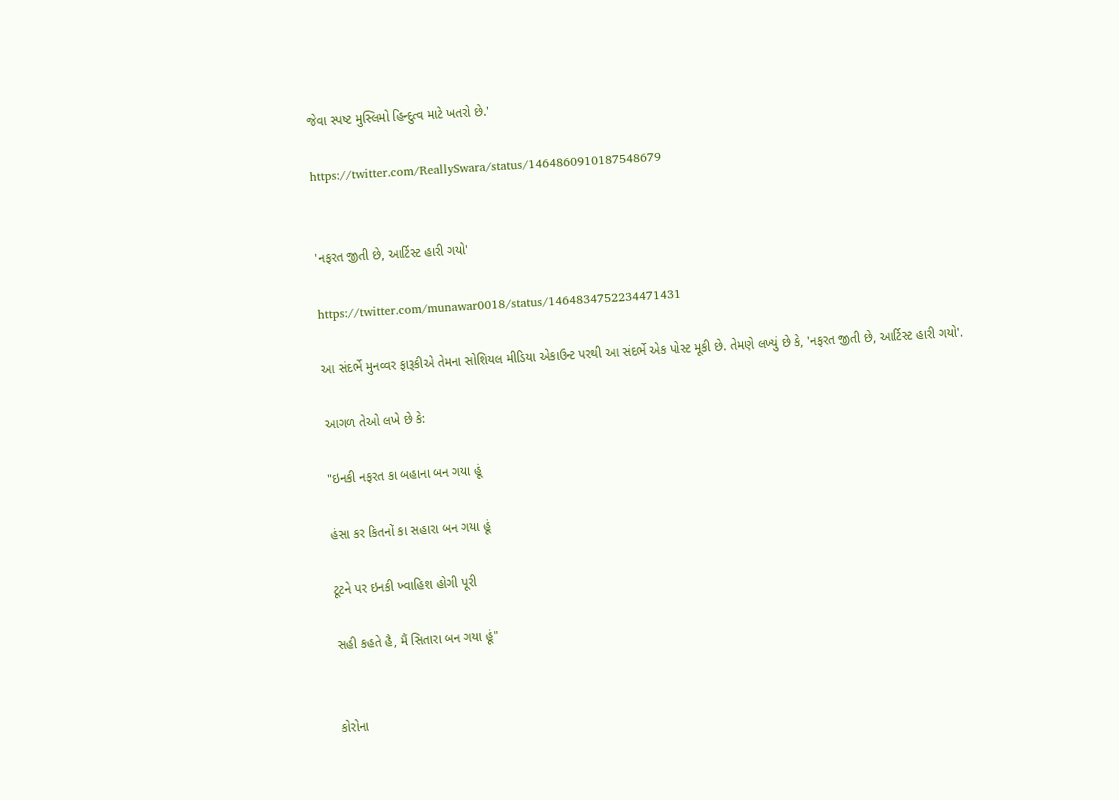જેવા સ્પષ્ટ મુસ્લિમો હિન્દુત્વ માટે ખતરો છે.'

https://twitter.com/ReallySwara/status/1464860910187548679


'નફરત જીતી છે, આર્ટિસ્ટ હારી ગયો'

https://twitter.com/munawar0018/status/1464834752234471431

આ સંદર્ભે મુનવ્વર ફારૂકીએ તેમના સોશિયલ મીડિયા એકાઉન્ટ પરથી આ સંદર્ભે એક પોસ્ટ મૂકી છે. તેમણે લખ્યું છે કે, 'નફરત જીતી છે, આર્ટિસ્ટ હારી ગયો'.

આગળ તેઓ લખે છે કે:

"ઇનકી નફરત કા બહાના બન ગયા હૂં

હંસા કર કિતનોં કા સહારા બન ગયા હૂં

ટૂટને પર ઇનકી ખ્વાહિશ હોગી પૂરી

સહી કહતે હૈ, મૈં સિતારા બન ગયા હૂં"


કોરોના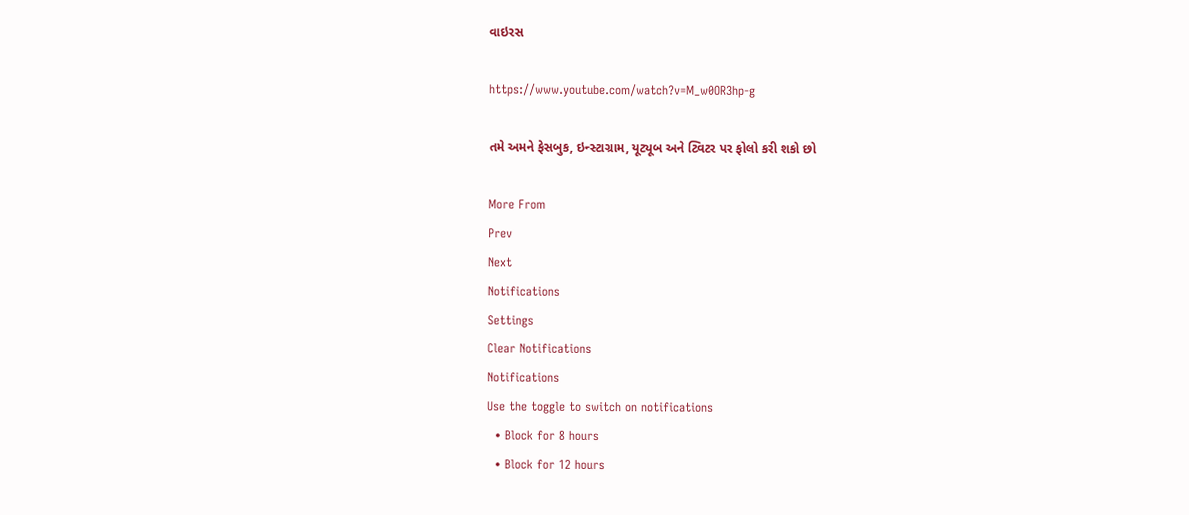વાઇરસ

https://www.youtube.com/watch?v=M_w0OR3hp-g

તમે અમને ફેસબુક, ઇન્સ્ટાગ્રામ, યૂટ્યૂબ અને ટ્વિટર પર ફોલો કરી શકો છો

More From
Prev
Next
Notifications
Settings
Clear Notifications
Notifications
Use the toggle to switch on notifications
  • Block for 8 hours
  • Block for 12 hours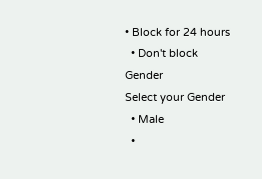• Block for 24 hours
  • Don't block
Gender
Select your Gender
  • Male
  •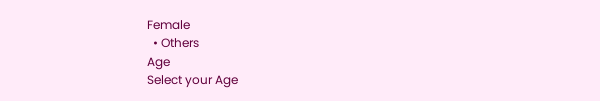Female
  • Others
Age
Select your Age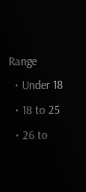Range
  • Under 18
  • 18 to 25
  • 26 to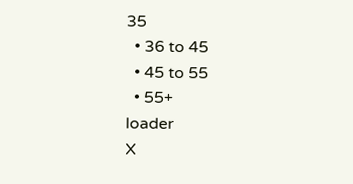35
  • 36 to 45
  • 45 to 55
  • 55+
loader
X